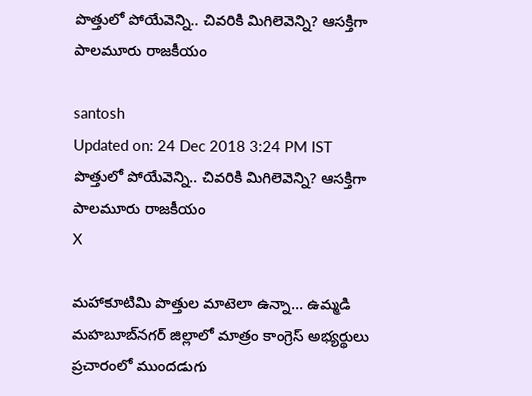పొత్తులో పోయేవెన్ని.. చివరికి మిగిలెవెన్ని? ఆసక్తిగా పాలమూరు రాజకీయం

santosh
Updated on: 24 Dec 2018 3:24 PM IST
పొత్తులో పోయేవెన్ని.. చివరికి మిగిలెవెన్ని? ఆసక్తిగా పాలమూరు రాజకీయం
X

మహాకూటిమి పొత్తుల మాటెలా ఉన్నా... ఉమ్మడి మహబూబ్‍‌నగర్ జిల్లాలో మాత్రం కాంగ్రెస్ అభ్యర్థులు ప్రచారంలో ముందడుగు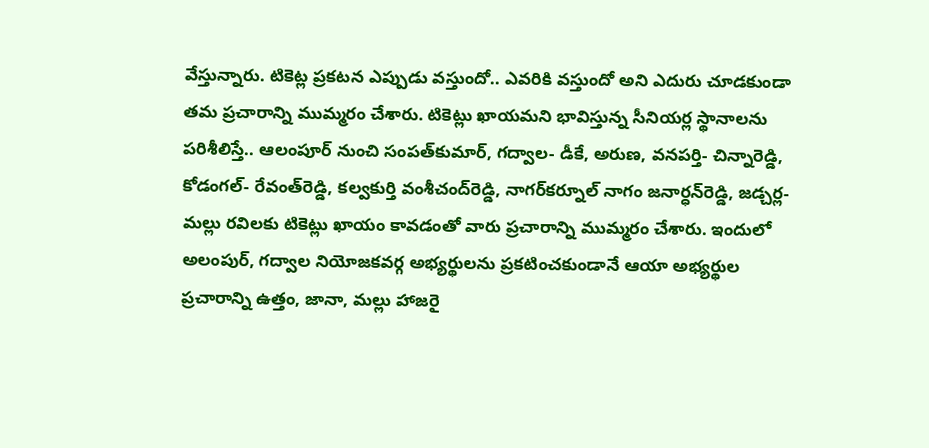వేస్తున్నారు. టికెట్ల ప్రకటన ఎప్పుడు వస్తుందో.. ఎవరికి వస్తుందో అని ఎదురు చూడకుండా తమ ప్రచారాన్ని ముమ్మరం చేశారు. టికెట్లు ఖాయమని భావిస్తున్న సీనియర్ల స్థానాలను పరిశీలిస్తే.. ఆలంపూర్ నుంచి సంపత్‌కుమార్‌, గద్వాల- డీకే, అరుణ, వనపర్తి- చిన్నారెడ్డి, కోడంగల్‍- రేవంత్‌రెడ్డి, కల్వకుర్తి వంశీచంద్‌రెడ్డి, నాగర్‌కర్నూల్‍ నాగం జనార్ధన్‌రెడ్డి, జడ్చర్ల- మల్లు రవిలకు టికెట్లు ఖాయం కావడంతో వారు ప్రచారాన్ని ముమ్మరం చేశారు. ఇందులో అలంపుర్‌‍, గద్వాల నియోజకవర్గ అభ్యర్థులను ప్రకటించకుండానే ఆయా అభ్యర్థుల ప్రచారాన్ని ఉత్తం, జానా, మల్లు హాజరై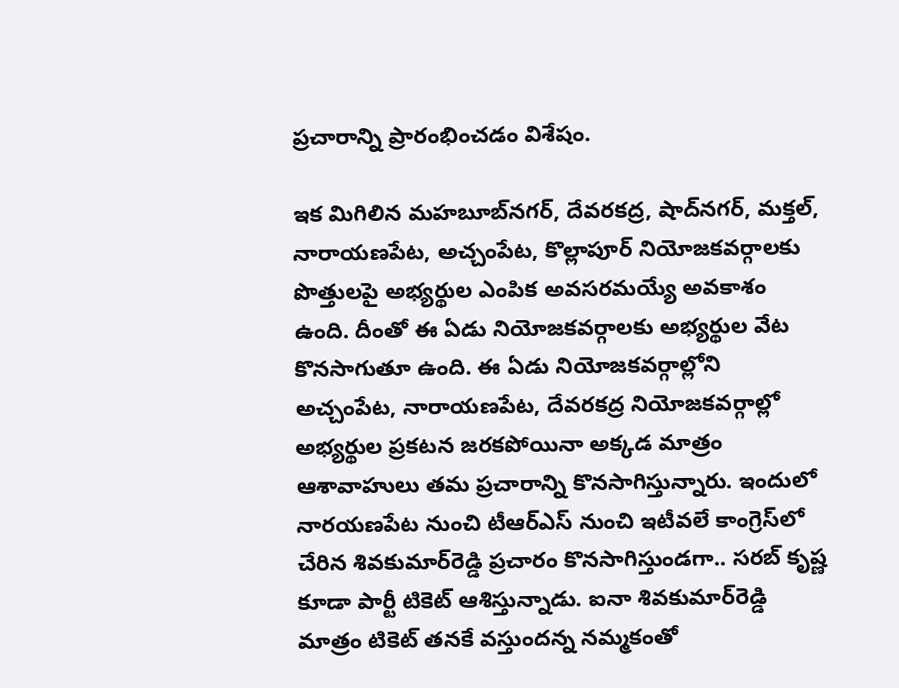ప్రచారాన్ని ప్రారంభించడం విశేషం.

ఇక మిగిలిన మహబూబ్‌నగర్‌‍, దేవరకద్ర, షాద్‌నగర్‌, మక్తల్‍, నారాయణపేట, అచ్చంపేట, కొల్లాపూర్‌ నియోజకవర్గాలకు పొత్తులపై అభ్యర్థుల ఎంపిక అవసరమయ్యే అవకాశం ఉంది. దీంతో ఈ ఏడు నియోజకవర్గాలకు అభ్యర్థుల వేట కొనసాగుతూ ఉంది. ఈ ఏడు నియోజకవర్గాల్లోని అచ్చంపేట, నారాయణపేట, దేవరకద్ర నియోజకవర్గాల్లో అభ్యర్థుల ప్రకటన జరకపోయినా అక్కడ మాత్రం ఆశావాహులు తమ ప్రచారాన్ని కొనసాగిస్తున్నారు. ఇందులో నారయణపేట నుంచి టీఆర్‌ఎస్‌ నుంచి ఇటీవలే కాంగ్రెస్‌లో చేరిన శివకుమార్‌రెడ్డి ప్రచారం కొనసాగిస్తుండగా.. సరబ్‍ కృష్ణ కూడా పార్టీ టికెట్‍ ఆశిస్తున్నాడు. ఐనా శివకుమార్‌రెడ్డి మాత్రం టికెట్‍ తనకే వస్తుందన్న నమ్మకంతో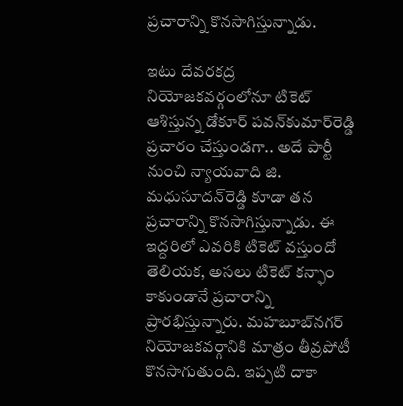ప్రచారాన్ని కొనసాగిస్తున్నాడు.

ఇటు దేవరకద్ర నియోజకవర్గంలోనూ టికెట్‍ ఆశిస్తున్న డోకూర్‌ పవన్‌కుమార్‌రెడ్డి ప్రచారం చేస్తుండగా.. అదే పార్టీ నుంచి న్యాయవాది జి. మధుసూదన్‌రెడ్డి కూడా తన ప్రచారాన్ని కొనసాగిస్తున్నాడు. ఈ ఇద్దరిలో ఎవరికి టికెట్‍ వస్తుందో తెలియక, అసలు టికెట్‍ కన్ఫాం కాకుండానే ప్రచారాన్ని ప్రారభిస్తున్నారు. మహబూబ్‍నగర్ నియోజకవర్గానికి మాత్రం తీవ్రపోటీ కొనసాగుతుంది. ఇప్పటి దాకా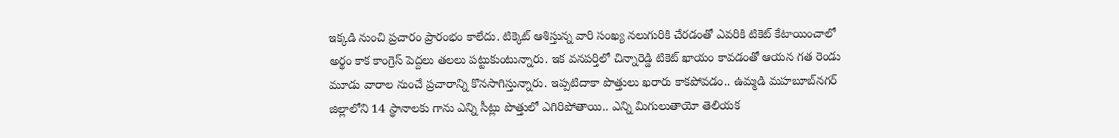ఇక్కడి నుంచి ప్రచారం ప్రారంభం కాలేదు. టిక్కెట్‍ ఆశిస్తున్న వారి సంఖ్య నలుగురికి చేరడంతో ఎవరికి టికెట్‍ కేటాయించాలో అర్థం కాక కాంగ్రెస్ పెద్దలు తలలు పట్టుకుంటున్నారు. ఇక వనపర్తిలో చిన్నారెడ్డి టికెట్‍ ఖాయం కావడంతో ఆయన గత రెండు మూడు వారాల నుంచే ప్రచారాన్ని కొనసాగిస్తున్నారు. ఇప్పటిదాకా పొత్తులు ఖరారు కాకపోవడం.. ఉమ్మడి మహబూబ్‍నగర్ జిల్లాలోని 14 స్థానాలకు గాను ఎన్ని సీట్లు పొత్తులో ఎగిరిపోతాయి.. ఎన్ని మిగులుతాయో తెలియక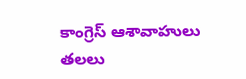కాంగ్రెస్ ఆశావాహులు తలలు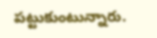పట్టుకుంటున్నారు.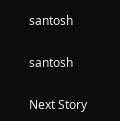santosh

santosh

Next Story